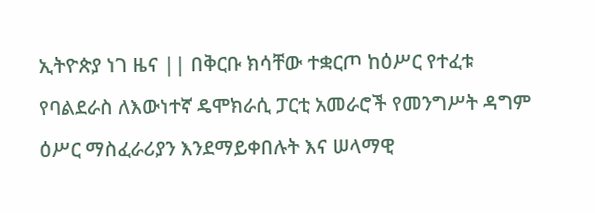ኢትዮጵያ ነገ ዜና || በቅርቡ ክሳቸው ተቋርጦ ከዕሥር የተፈቱ የባልደራስ ለእውነተኛ ዴሞክራሲ ፓርቲ አመራሮች የመንግሥት ዳግም ዕሥር ማስፈራሪያን እንደማይቀበሉት እና ሠላማዊ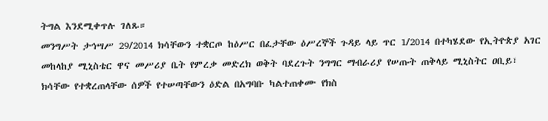ትግል እንደሚቀጥሉ ገለጹ።
መንግሥት ታኅሣሥ 29/2014 ክሳቸውን ተቋርጦ ከዕሥር በፈታቸው ዕሥረኞች ጉዳይ ላይ ጥር 1/2014 በተካሄደው የኢትዮጵያ አገር መከላከያ ሚኒስቴር ዋና መሥሪያ ቤት የምረቃ መድረክ ወቅት ባደረጉት ንግግር ማብራሪያ የሠጡት ጠቅላይ ሚኒስትር ዐቢይ፣ ክሳቸው የተቋረጠላቸው ሰዎች የተሠጣቸውን ዕድል በአግባቡ ካልተጠቀሙ የክስ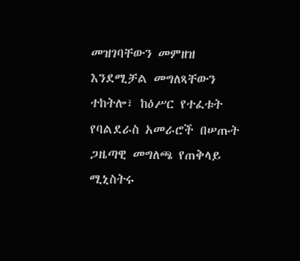መዝገባቸውን መምዘዝ እንደሚቻል መግለጻቸውን ተከትሎ፣ ከዕሥር የተፈቱት የባልደራስ አመራሮች በሠጡት ጋዜጣዊ መግለጫ የጠቅላይ ሚኒስትሩ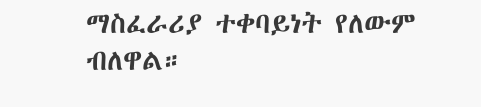ማስፈራሪያ ተቀባይነት የለውም ብለዋል።